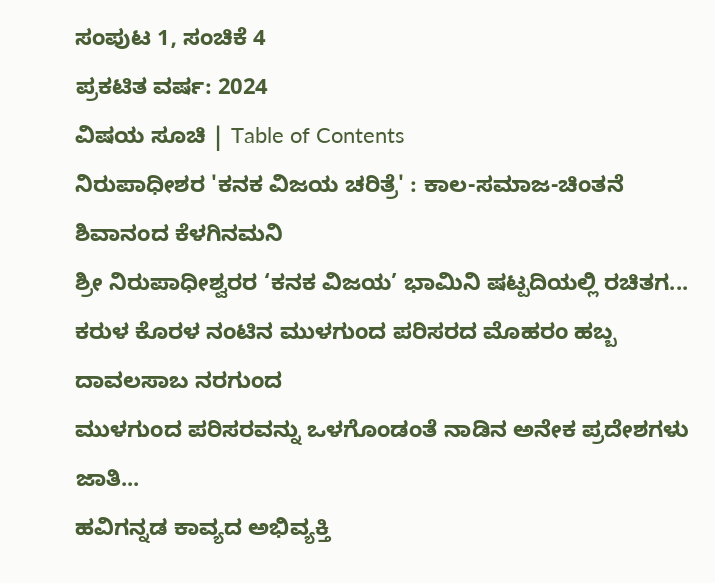ಸಂಪುಟ 1, ಸಂಚಿಕೆ 4
ಪ್ರಕಟಿತ ವರ್ಷ: 2024
ವಿಷಯ ಸೂಚಿ | Table of Contents
ನಿರುಪಾಧೀಶರ 'ಕನಕ ವಿಜಯ ಚರಿತ್ರೆ' : ಕಾಲ-ಸಮಾಜ-ಚಿಂತನೆ
ಶಿವಾನಂದ ಕೆಳಗಿನಮನಿ
ಶ್ರೀ ನಿರುಪಾಧೀಶ್ವರರ ‘ಕನಕ ವಿಜಯ’ ಭಾಮಿನಿ ಷಟ್ಪದಿಯಲ್ಲಿ ರಚಿತಗ...
ಕರುಳ ಕೊರಳ ನಂಟಿನ ಮುಳಗುಂದ ಪರಿಸರದ ಮೊಹರಂ ಹಬ್ಬ
ದಾವಲಸಾಬ ನರಗುಂದ
ಮುಳಗುಂದ ಪರಿಸರವನ್ನು ಒಳಗೊಂಡಂತೆ ನಾಡಿನ ಅನೇಕ ಪ್ರದೇಶಗಳು ಜಾತಿ...
ಹವಿಗನ್ನಡ ಕಾವ್ಯದ ಅಭಿವ್ಯಕ್ತಿ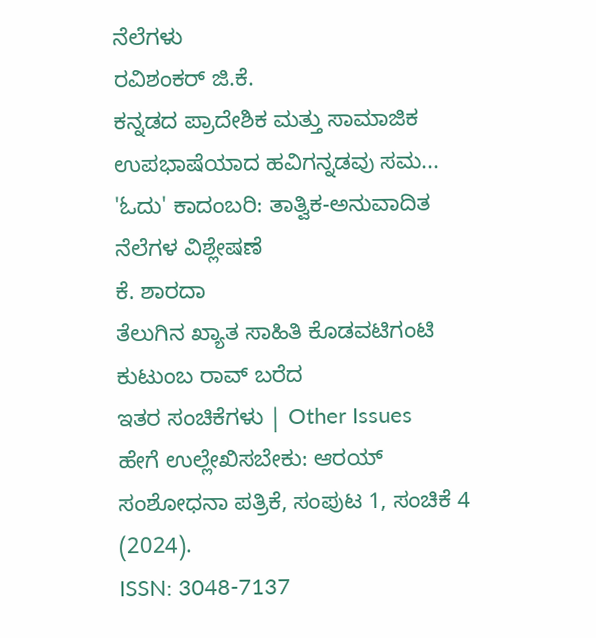ನೆಲೆಗಳು
ರವಿಶಂಕರ್ ಜಿ.ಕೆ.
ಕನ್ನಡದ ಪ್ರಾದೇಶಿಕ ಮತ್ತು ಸಾಮಾಜಿಕ ಉಪಭಾಷೆಯಾದ ಹವಿಗನ್ನಡವು ಸಮ...
'ಓದು' ಕಾದಂಬರಿ: ತಾತ್ವಿಕ-ಅನುವಾದಿತ ನೆಲೆಗಳ ವಿಶ್ಲೇಷಣೆ
ಕೆ. ಶಾರದಾ
ತೆಲುಗಿನ ಖ್ಯಾತ ಸಾಹಿತಿ ಕೊಡವಟಿಗಂಟಿ ಕುಟುಂಬ ರಾವ್ ಬರೆದ
ಇತರ ಸಂಚಿಕೆಗಳು | Other Issues
ಹೇಗೆ ಉಲ್ಲೇಖಿಸಬೇಕು: ಆರಯ್ ಸಂಶೋಧನಾ ಪತ್ರಿಕೆ, ಸಂಪುಟ 1, ಸಂಚಿಕೆ 4 (2024).
ISSN: 3048-7137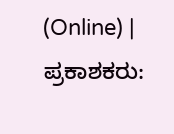(Online) | ಪ್ರಕಾಶಕರು: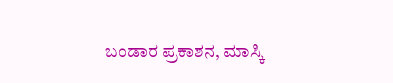ಬಂಡಾರ ಪ್ರಕಾಶನ, ಮಾಸ್ಕಿ